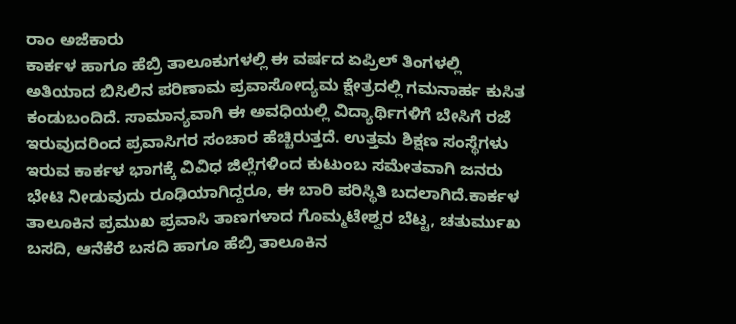ರಾಂ ಅಜೆಕಾರು
ಕಾರ್ಕಳ ಹಾಗೂ ಹೆಬ್ರಿ ತಾಲೂಕುಗಳಲ್ಲಿ ಈ ವರ್ಷದ ಏಪ್ರಿಲ್ ತಿಂಗಳಲ್ಲಿ ಅತಿಯಾದ ಬಿಸಿಲಿನ ಪರಿಣಾಮ ಪ್ರವಾಸೋದ್ಯಮ ಕ್ಷೇತ್ರದಲ್ಲಿ ಗಮನಾರ್ಹ ಕುಸಿತ ಕಂಡುಬಂದಿದೆ. ಸಾಮಾನ್ಯವಾಗಿ ಈ ಅವಧಿಯಲ್ಲಿ ವಿದ್ಯಾರ್ಥಿಗಳಿಗೆ ಬೇಸಿಗೆ ರಜೆ ಇರುವುದರಿಂದ ಪ್ರವಾಸಿಗರ ಸಂಚಾರ ಹೆಚ್ಚಿರುತ್ತದೆ. ಉತ್ತಮ ಶಿಕ್ಷಣ ಸಂಸ್ಥೆಗಳು ಇರುವ ಕಾರ್ಕಳ ಭಾಗಕ್ಕೆ ವಿವಿಧ ಜಿಲ್ಲೆಗಳಿಂದ ಕುಟುಂಬ ಸಮೇತವಾಗಿ ಜನರು ಭೇಟಿ ನೀಡುವುದು ರೂಢಿಯಾಗಿದ್ದರೂ, ಈ ಬಾರಿ ಪರಿಸ್ಥಿತಿ ಬದಲಾಗಿದೆ.ಕಾರ್ಕಳ ತಾಲೂಕಿನ ಪ್ರಮುಖ ಪ್ರವಾಸಿ ತಾಣಗಳಾದ ಗೊಮ್ಮಟೇಶ್ವರ ಬೆಟ್ಟ, ಚತುರ್ಮುಖ ಬಸದಿ, ಆನೆಕೆರೆ ಬಸದಿ ಹಾಗೂ ಹೆಬ್ರಿ ತಾಲೂಕಿನ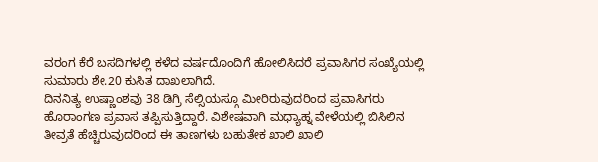ವರಂಗ ಕೆರೆ ಬಸದಿಗಳಲ್ಲಿ ಕಳೆದ ವರ್ಷದೊಂದಿಗೆ ಹೋಲಿಸಿದರೆ ಪ್ರವಾಸಿಗರ ಸಂಖ್ಯೆಯಲ್ಲಿ ಸುಮಾರು ಶೇ.20 ಕುಸಿತ ದಾಖಲಾಗಿದೆ.
ದಿನನಿತ್ಯ ಉಷ್ಣಾಂಶವು 38 ಡಿಗ್ರಿ ಸೆಲ್ಸಿಯಸ್ಗೂ ಮೀರಿರುವುದರಿಂದ ಪ್ರವಾಸಿಗರು ಹೊರಾಂಗಣ ಪ್ರವಾಸ ತಪ್ಪಿಸುತ್ತಿದ್ದಾರೆ. ವಿಶೇಷವಾಗಿ ಮಧ್ಯಾಹ್ನ ವೇಳೆಯಲ್ಲಿ ಬಿಸಿಲಿನ ತೀವ್ರತೆ ಹೆಚ್ಚಿರುವುದರಿಂದ ಈ ತಾಣಗಳು ಬಹುತೇಕ ಖಾಲಿ ಖಾಲಿ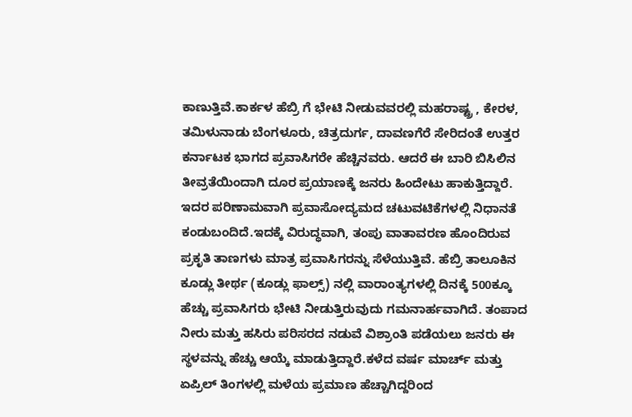ಕಾಣುತ್ತಿವೆ.ಕಾರ್ಕಳ ಹೆಬ್ರಿ ಗೆ ಭೇಟಿ ನೀಡುವವರಲ್ಲಿ ಮಹರಾಷ್ಟ್ರ , ಕೇರಳ, ತಮಿಳುನಾಡು ಬೆಂಗಳೂರು, ಚಿತ್ರದುರ್ಗ, ದಾವಣಗೆರೆ ಸೇರಿದಂತೆ ಉತ್ತರ ಕರ್ನಾಟಕ ಭಾಗದ ಪ್ರವಾಸಿಗರೇ ಹೆಚ್ಚಿನವರು. ಆದರೆ ಈ ಬಾರಿ ಬಿಸಿಲಿನ ತೀವ್ರತೆಯಿಂದಾಗಿ ದೂರ ಪ್ರಯಾಣಕ್ಕೆ ಜನರು ಹಿಂದೇಟು ಹಾಕುತ್ತಿದ್ದಾರೆ. ಇದರ ಪರಿಣಾಮವಾಗಿ ಪ್ರವಾಸೋದ್ಯಮದ ಚಟುವಟಿಕೆಗಳಲ್ಲಿ ನಿಧಾನತೆ ಕಂಡುಬಂದಿದೆ.ಇದಕ್ಕೆ ವಿರುದ್ಧವಾಗಿ, ತಂಪು ವಾತಾವರಣ ಹೊಂದಿರುವ ಪ್ರಕೃತಿ ತಾಣಗಳು ಮಾತ್ರ ಪ್ರವಾಸಿಗರನ್ನು ಸೆಳೆಯುತ್ತಿವೆ. ಹೆಬ್ರಿ ತಾಲೂಕಿನ ಕೂಡ್ಲು ತೀರ್ಥ (ಕೂಡ್ಲು ಫಾಲ್ಸ್) ನಲ್ಲಿ ವಾರಾಂತ್ಯಗಳಲ್ಲಿ ದಿನಕ್ಕೆ 500ಕ್ಕೂ ಹೆಚ್ಚು ಪ್ರವಾಸಿಗರು ಭೇಟಿ ನೀಡುತ್ತಿರುವುದು ಗಮನಾರ್ಹವಾಗಿದೆ. ತಂಪಾದ ನೀರು ಮತ್ತು ಹಸಿರು ಪರಿಸರದ ನಡುವೆ ವಿಶ್ರಾಂತಿ ಪಡೆಯಲು ಜನರು ಈ ಸ್ಥಳವನ್ನು ಹೆಚ್ಚು ಆಯ್ಕೆ ಮಾಡುತ್ತಿದ್ದಾರೆ.ಕಳೆದ ವರ್ಷ ಮಾರ್ಚ್ ಮತ್ತು ಏಪ್ರಿಲ್ ತಿಂಗಳಲ್ಲಿ ಮಳೆಯ ಪ್ರಮಾಣ ಹೆಚ್ಚಾಗಿದ್ದರಿಂದ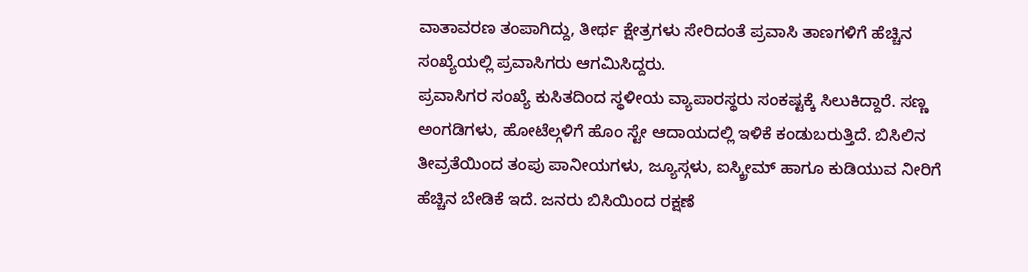ವಾತಾವರಣ ತಂಪಾಗಿದ್ದು, ತೀರ್ಥ ಕ್ಷೇತ್ರಗಳು ಸೇರಿದಂತೆ ಪ್ರವಾಸಿ ತಾಣಗಳಿಗೆ ಹೆಚ್ಚಿನ ಸಂಖ್ಯೆಯಲ್ಲಿ ಪ್ರವಾಸಿಗರು ಆಗಮಿಸಿದ್ದರು.
ಪ್ರವಾಸಿಗರ ಸಂಖ್ಯೆ ಕುಸಿತದಿಂದ ಸ್ಥಳೀಯ ವ್ಯಾಪಾರಸ್ಥರು ಸಂಕಷ್ಟಕ್ಕೆ ಸಿಲುಕಿದ್ದಾರೆ. ಸಣ್ಣ ಅಂಗಡಿಗಳು, ಹೋಟೆಲ್ಗಳಿಗೆ ಹೊಂ ಸ್ಟೇ ಆದಾಯದಲ್ಲಿ ಇಳಿಕೆ ಕಂಡುಬರುತ್ತಿದೆ. ಬಿಸಿಲಿನ ತೀವ್ರತೆಯಿಂದ ತಂಪು ಪಾನೀಯಗಳು, ಜ್ಯೂಸ್ಗಳು, ಐಸ್ಕ್ರೀಮ್ ಹಾಗೂ ಕುಡಿಯುವ ನೀರಿಗೆ ಹೆಚ್ಚಿನ ಬೇಡಿಕೆ ಇದೆ. ಜನರು ಬಿಸಿಯಿಂದ ರಕ್ಷಣೆ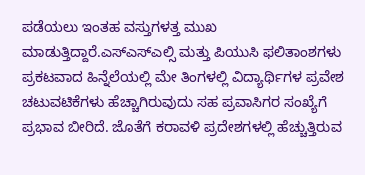ಪಡೆಯಲು ಇಂತಹ ವಸ್ತುಗಳತ್ತ ಮುಖ ಮಾಡುತ್ತಿದ್ದಾರೆ.ಎಸ್ಎಸ್ಎಲ್ಸಿ ಮತ್ತು ಪಿಯುಸಿ ಫಲಿತಾಂಶಗಳು ಪ್ರಕಟವಾದ ಹಿನ್ನೆಲೆಯಲ್ಲಿ ಮೇ ತಿಂಗಳಲ್ಲಿ ವಿದ್ಯಾರ್ಥಿಗಳ ಪ್ರವೇಶ ಚಟುವಟಿಕೆಗಳು ಹೆಚ್ಚಾಗಿರುವುದು ಸಹ ಪ್ರವಾಸಿಗರ ಸಂಖ್ಯೆಗೆ ಪ್ರಭಾವ ಬೀರಿದೆ. ಜೊತೆಗೆ ಕರಾವಳಿ ಪ್ರದೇಶಗಳಲ್ಲಿ ಹೆಚ್ಚುತ್ತಿರುವ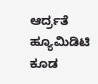ಆರ್ದ್ರತೆ ಹ್ಯೂಮಿಡಿಟಿ ಕೂಡ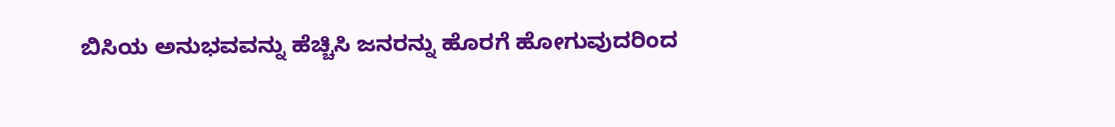ಬಿಸಿಯ ಅನುಭವವನ್ನು ಹೆಚ್ಚಿಸಿ ಜನರನ್ನು ಹೊರಗೆ ಹೋಗುವುದರಿಂದ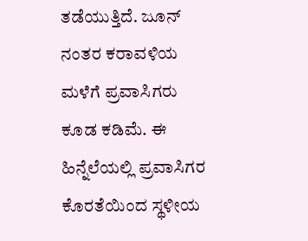ತಡೆಯುತ್ತಿದೆ. ಜೂನ್ ನಂತರ ಕರಾವಳಿಯ ಮಳೆಗೆ ಪ್ರವಾಸಿಗರು ಕೂಡ ಕಡಿಮೆ. ಈ ಹಿನ್ನೆಲೆಯಲ್ಲಿ ಪ್ರವಾಸಿಗರ ಕೊರತೆಯಿಂದ ಸ್ಥಳೀಯ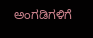ಅಂಗಡಿಗಳಿಗೆ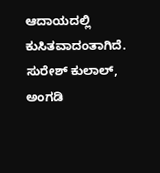ಆದಾಯದಲ್ಲಿ ಕುಸಿತವಾದಂತಾಗಿದೆ.
ಸುರೇಶ್ ಕುಲಾಲ್, ಅಂಗಡಿ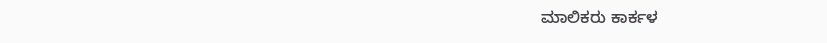ಮಾಲಿಕರು ಕಾರ್ಕಳ